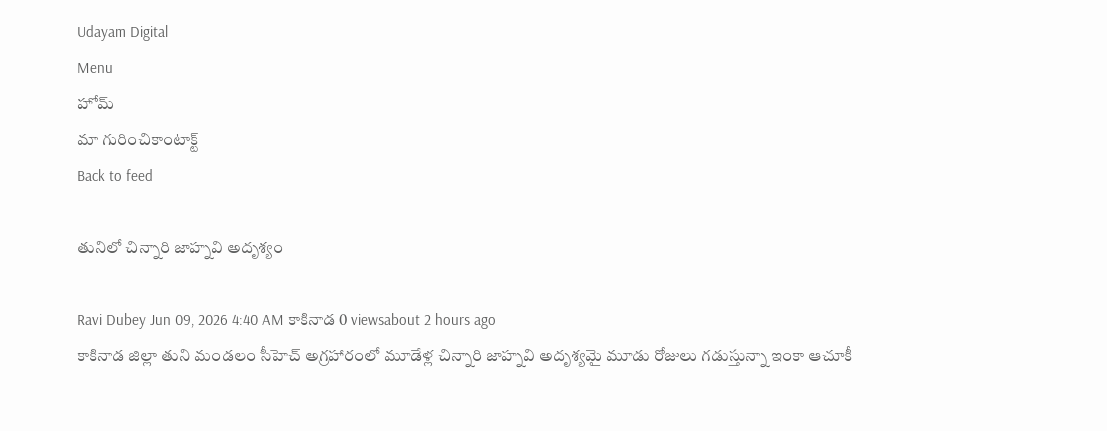Udayam Digital
Menu
హోమ్
మా గురించికాంటాక్ట్
Back to feed

తునిలో చిన్నారి జాహ్నవి అదృశ్యం

Ravi Dubey Jun 09, 2026 4:40 AM కాకినాడ 0 viewsabout 2 hours ago
కాకినాడ జిల్లా తుని మండలం సీహెచ్ అగ్రహారంలో మూడేళ్ల చిన్నారి జాహ్నవి అదృశ్యమై మూడు రోజులు గడుస్తున్నా ఇంకా ఆచూకీ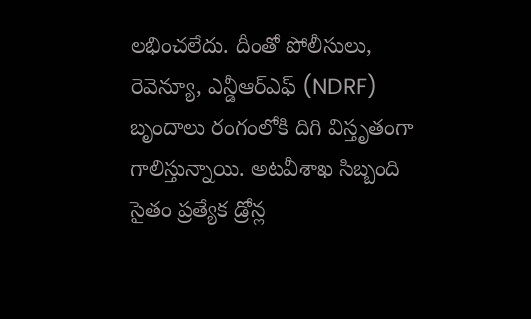లభించలేదు. దీంతో పోలీసులు, రెవెన్యూ, ఎన్డీఆర్ఎఫ్ (NDRF) బృందాలు రంగంలోకి దిగి విస్తృతంగా గాలిస్తున్నాయి. అటవీశాఖ సిబ్బంది సైతం ప్రత్యేక డ్రోన్ల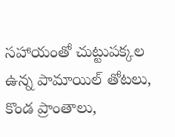సహాయంతో చుట్టుపక్కల ఉన్న పామాయిల్ తోటలు, కొండ ప్రాంతాలు,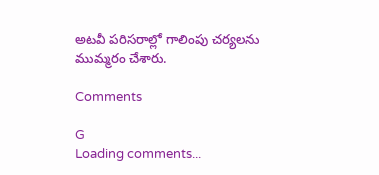అటవీ పరిసరాల్లో గాలింపు చర్యలను ముమ్మరం చేశారు.

Comments

G
Loading comments...